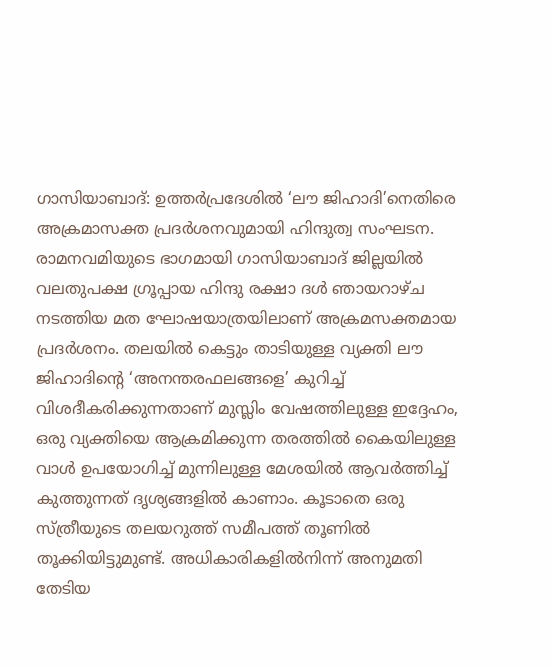ഗാസിയാബാദ്: ഉത്തർപ്രദേശിൽ ‘ലൗ ജിഹാദി’നെതിരെ അക്രമാസക്ത പ്രദർശനവുമായി ഹിന്ദുത്വ സംഘടന. രാമനവമിയുടെ ഭാഗമായി ഗാസിയാബാദ് ജില്ലയിൽ വലതുപക്ഷ ഗ്രൂപ്പായ ഹിന്ദു രക്ഷാ ദൾ ഞായറാഴ്ച നടത്തിയ മത ഘോഷയാത്രയിലാണ് അക്രമസക്തമായ പ്രദർശനം. തലയിൽ കെട്ടും താടിയുള്ള വ്യക്തി ലൗ ജിഹാദിന്റെ ‘അനന്തരഫലങ്ങളെ’ കുറിച്ച് വിശദീകരിക്കുന്നതാണ് മുസ്ലിം വേഷത്തിലുള്ള ഇദ്ദേഹം, ഒരു വ്യക്തിയെ ആക്രമിക്കുന്ന തരത്തിൽ കൈയിലുള്ള വാൾ ഉപയോഗിച്ച് മുന്നിലുള്ള മേശയിൽ ആവർത്തിച്ച് കുത്തുന്നത് ദൃശ്യങ്ങളിൽ കാണാം. കൂടാതെ ഒരു സ്ത്രീയുടെ തലയറുത്ത് സമീപത്ത് തൂണിൽ തൂക്കിയിട്ടുമുണ്ട്. അധികാരികളിൽനിന്ന് അനുമതി തേടിയ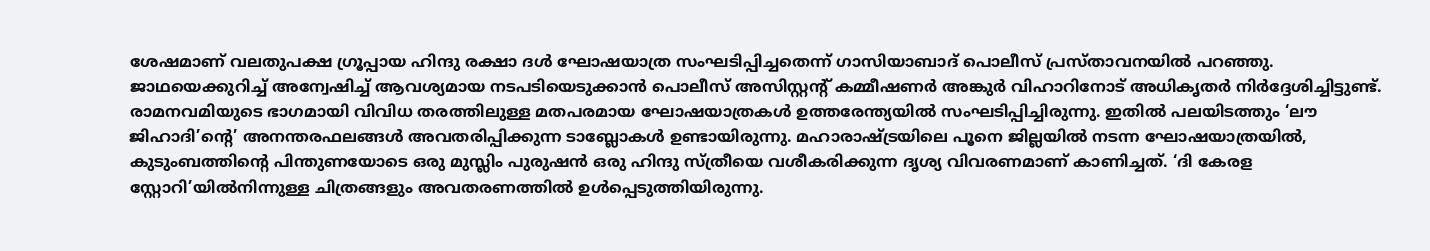ശേഷമാണ് വലതുപക്ഷ ഗ്രൂപ്പായ ഹിന്ദു രക്ഷാ ദൾ ഘോഷയാത്ര സംഘടിപ്പിച്ചതെന്ന് ഗാസിയാബാദ് പൊലീസ് പ്രസ്താവനയിൽ പറഞ്ഞു. ജാഥയെക്കുറിച്ച് അന്വേഷിച്ച് ആവശ്യമായ നടപടിയെടുക്കാൻ പൊലീസ് അസിസ്റ്റന്റ് കമ്മീഷണർ അങ്കുർ വിഹാറിനോട് അധികൃതർ നിർദ്ദേശിച്ചിട്ടുണ്ട്. രാമനവമിയുടെ ഭാഗമായി വിവിധ തരത്തിലുള്ള മതപരമായ ഘോഷയാത്രകൾ ഉത്തരേന്ത്യയിൽ സംഘടിപ്പിച്ചിരുന്നു. ഇതിൽ പലയിടത്തും ‘ലൗ ജിഹാദി’ന്റെ’ അനന്തരഫലങ്ങൾ അവതരിപ്പിക്കുന്ന ടാബ്ലോകൾ ഉണ്ടായിരുന്നു. മഹാരാഷ്ട്രയിലെ പൂനെ ജില്ലയിൽ നടന്ന ഘോഷയാത്രയിൽ, കുടുംബത്തിന്റെ പിന്തുണയോടെ ഒരു മുസ്ലിം പുരുഷൻ ഒരു ഹിന്ദു സ്ത്രീയെ വശീകരിക്കുന്ന ദൃശ്യ വിവരണമാണ് കാണിച്ചത്. ‘ദി കേരള സ്റ്റോറി’യിൽനിന്നുള്ള ചിത്രങ്ങളും അവതരണത്തിൽ ഉൾപ്പെടുത്തിയിരുന്നു.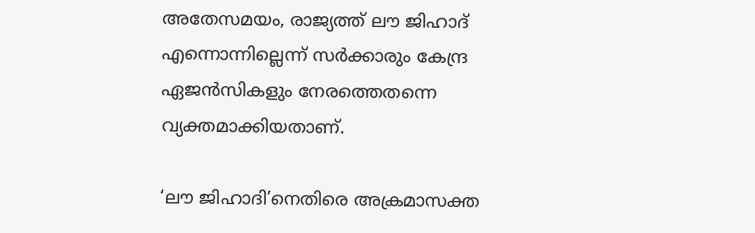അതേസമയം, രാജ്യത്ത് ലൗ ജിഹാദ് എന്നൊന്നില്ലെന്ന് സർക്കാരും കേന്ദ്ര ഏജൻസികളും നേരത്തെതന്നെ വ്യക്തമാക്കിയതാണ്.

‘ലൗ ജിഹാദി’നെതിരെ അക്രമാസക്ത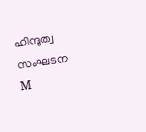ഹിന്ദുത്വ സംഘടന
M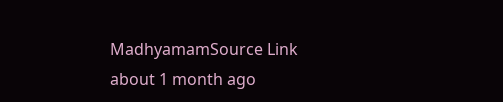MadhyamamSource Link
about 1 month ago